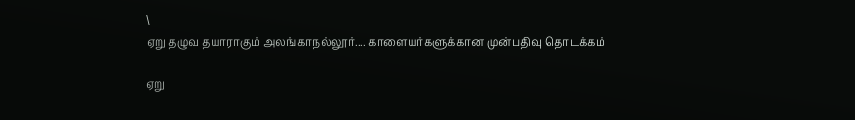\
ஏறு தழுவ தயாராகும் அலங்காநல்லூர்.... காளையர்களுக்கான முன்பதிவு தொடக்கம்

ஏறு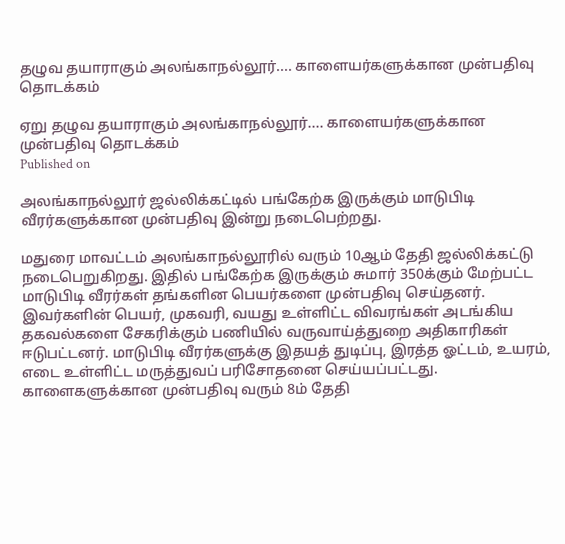தழுவ தயாராகும் அலங்காநல்லூர்.... காளையர்களுக்கான முன்பதிவு தொடக்கம்

ஏறு தழுவ தயாராகும் அலங்காநல்லூர்.... காளையர்களுக்கான முன்பதிவு தொடக்கம்
Published on

அலங்காநல்லூர் ஜல்லிக்கட்டில் பங்கேற்க இருக்கும் மாடுபிடி வீரர்களுக்கான முன்பதிவு இன்று ‌‌நடைபெற்றது.

மதுரை மாவ‌ட்டம் அலங்காநல்லூரில் வரும் 10ஆம் தேதி ஜல்லிக்கட்டு நடைபெறுகிறது. இதில் பங்கேற்க இருக்கும் சுமார் 350க்கும் மேற்பட்ட மா‌டுபிடி வீரர்கள் தங்களின‌ பெயர்களை முன்பதிவு செய்தனர். இவர்களின் பெயர், முகவரி, வயது உள்ளிட்ட விவரங்கள் அடங்கிய தகவல்களை சேகரிக்கும் பணியில் வருவாய்த்துறை அதிகாரிகள் ஈடுபட்டனர். மாடுபிடி வீரர்களுக்கு இதயத் துடிப்பு, இரத்த ஓட்டம், உயரம், எடை உள்ளிட்ட மருத்துவப் பரிசோதனை செய்யப்பட்டது. காளைகளுக்கான முன்பதிவு வரும் 8ம் தேதி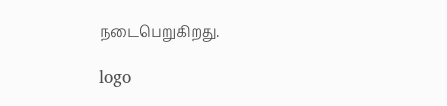நடைபெறுகிறது.

logo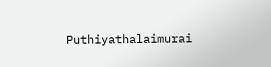Puthiyathalaimurai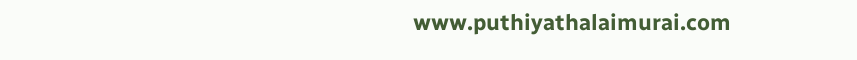www.puthiyathalaimurai.com